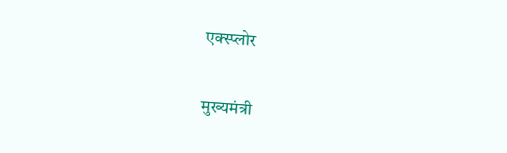एक्स्प्लोर

मुख्यमंत्री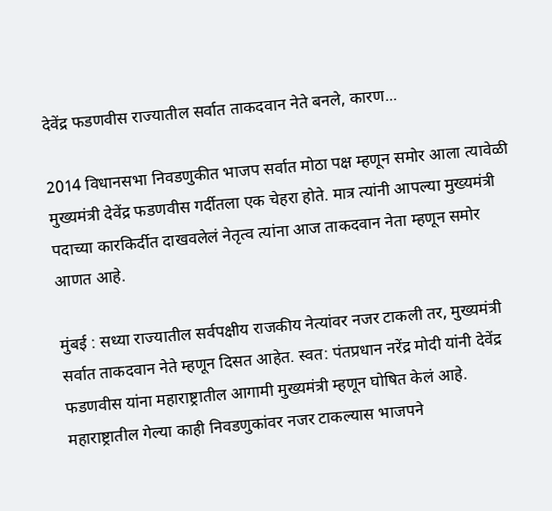देवेंद्र फडणवीस राज्यातील सर्वात ताकदवान नेते बनले, कारण...

2014 विधानसभा निवडणुकीत भाजप सर्वात मोठा पक्ष म्हणून समोर आला त्यावेळी मुख्यमंत्री देवेंद्र फडणवीस गर्दीतला एक चेहरा होते. मात्र त्यांनी आपल्या मुख्यमंत्री पदाच्या कारकिर्दीत दाखवलेलं नेतृत्व त्यांना आज ताकदवान नेता म्हणून समोर आणत आहे.

मुंबई : सध्या राज्यातील सर्वपक्षीय राजकीय नेत्यांवर नजर टाकली तर, मुख्यमंत्री सर्वात ताकदवान नेते म्हणून दिसत आहेत. स्वत: पंतप्रधान नरेंद्र मोदी यांनी देवेंद्र फडणवीस यांना महाराष्ट्रातील आगामी मुख्यमंत्री म्हणून घोषित केलं आहे. महाराष्ट्रातील गेल्या काही निवडणुकांवर नजर टाकल्यास भाजपने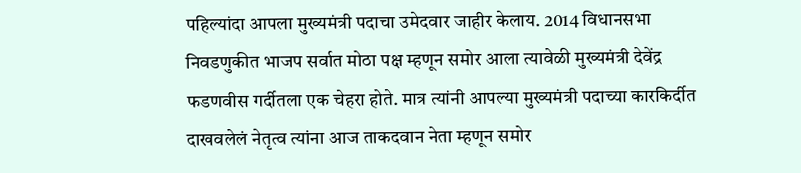पहिल्यांदा आपला मुख्यमंत्री पदाचा उमेदवार जाहीर केलाय. 2014 विधानसभा निवडणुकीत भाजप सर्वात मोठा पक्ष म्हणून समोर आला त्यावेळी मुख्यमंत्री देवेंद्र फडणवीस गर्दीतला एक चेहरा होते. मात्र त्यांनी आपल्या मुख्यमंत्री पदाच्या कारकिर्दीत दाखवलेलं नेतृत्व त्यांना आज ताकदवान नेता म्हणून समोर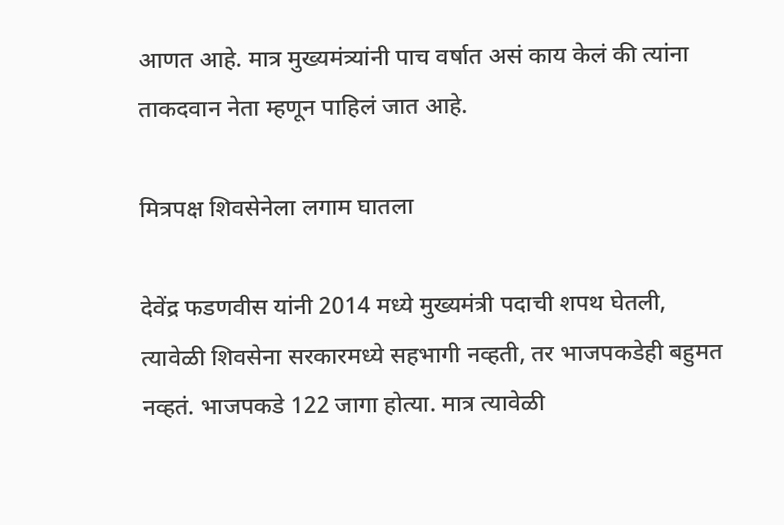आणत आहे. मात्र मुख्यमंत्र्यांनी पाच वर्षात असं काय केलं की त्यांना ताकदवान नेता म्हणून पाहिलं जात आहे.

मित्रपक्ष शिवसेनेला लगाम घातला

देवेंद्र फडणवीस यांनी 2014 मध्ये मुख्यमंत्री पदाची शपथ घेतली, त्यावेळी शिवसेना सरकारमध्ये सहभागी नव्हती, तर भाजपकडेही बहुमत नव्हतं. भाजपकडे 122 जागा होत्या. मात्र त्यावेळी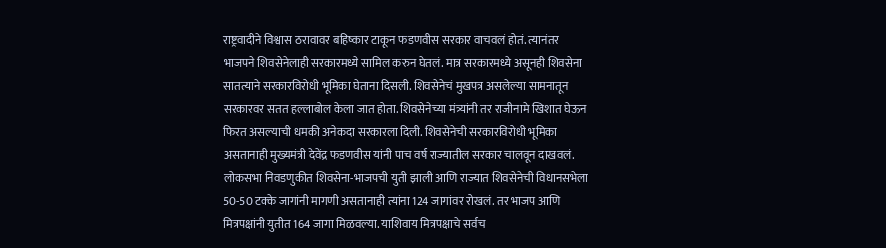राष्ट्रवादीने विश्वास ठरावावर बहिष्कार टाकून फडणवीस सरकार वाचवलं होतं. त्यानंतर भाजपने शिवसेनेलाही सरकारमध्ये सामिल करुन घेतलं. मात्र सरकारमध्ये असूनही शिवसेना सातत्याने सरकारविरोधी भूमिका घेताना दिसली. शिवसेनेचं मुखपत्र असलेल्या सामनातून सरकारवर सतत हल्लाबोल केला जात होता. शिवसेनेच्या मंत्र्यांनी तर राजीनामे खिशात घेऊन फिरत असल्याची धमकी अनेकदा सरकारला दिली. शिवसेनेची सरकारविरोधी भूमिका असतानाही मुख्यमंत्री देवेंद्र फडणवीस यांनी पाच वर्ष राज्यातील सरकार चालवून दाखवलं. लोकसभा निवडणुकीत शिवसेना-भाजपची युती झाली आणि राज्यात शिवसेनेची विधानसभेला 50-50 टक्के जागांनी मागणी असतानाही त्यांना 124 जागांवर रोखलं. तर भाजप आणि मित्रपक्षांनी युतीत 164 जागा मिळवल्या. याशिवाय मित्रपक्षाचे सर्वच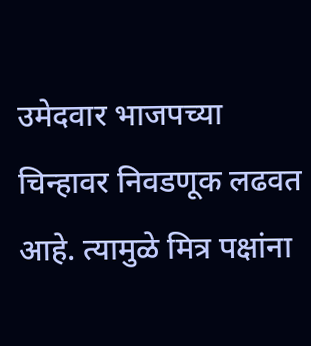उमेदवार भाजपच्या चिन्हावर निवडणूक लढवत आहे. त्यामुळे मित्र पक्षांना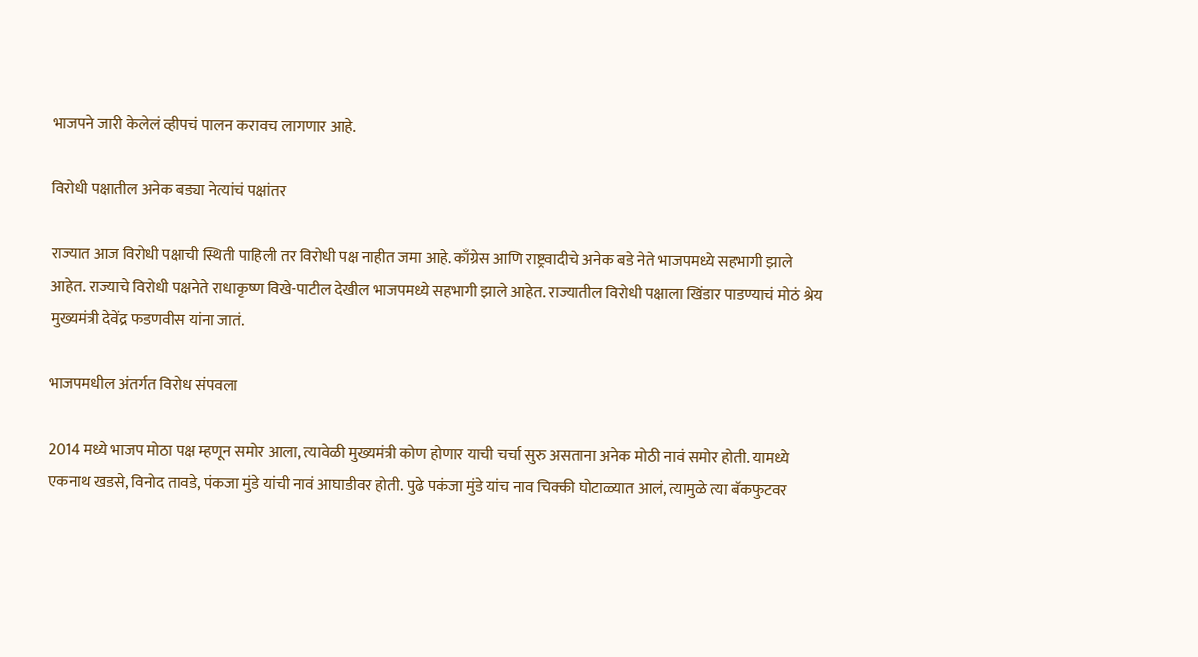भाजपने जारी केलेलं व्हीपचं पालन करावच लागणार आहे.

विरोधी पक्षातील अनेक बड्या नेत्यांचं पक्षांतर

राज्यात आज विरोधी पक्षाची स्थिती पाहिली तर विरोधी पक्ष नाहीत जमा आहे. काँग्रेस आणि राष्ट्रवादीचे अनेक बडे नेते भाजपमध्ये सहभागी झाले आहेत. राज्याचे विरोधी पक्षनेते राधाकृष्ण विखे-पाटील देखील भाजपमध्ये सहभागी झाले आहेत. राज्यातील विरोधी पक्षाला खिंडार पाडण्याचं मोठं श्रेय मुख्यमंत्री देवेंद्र फडणवीस यांना जातं.

भाजपमधील अंतर्गत विरोध संपवला

2014 मध्ये भाजप मोठा पक्ष म्हणून समोर आला, त्यावेळी मुख्यमंत्री कोण होणार याची चर्चा सुरु असताना अनेक मोठी नावं समोर होती. यामध्ये एकनाथ खडसे, विनोद तावडे, पंकजा मुंडे यांची नावं आघाडीवर होती. पुढे पकंजा मुंडे यांच नाव चिक्की घोटाळ्यात आलं, त्यामुळे त्या बॅकफुटवर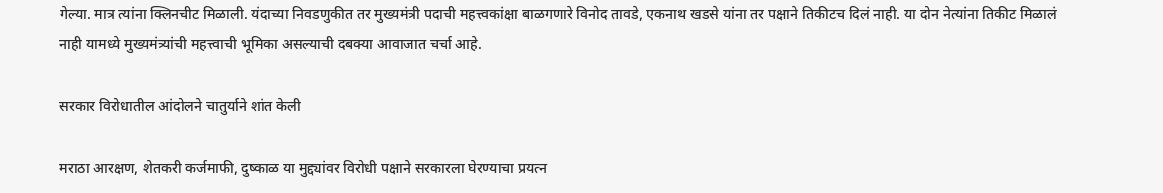गेल्या. मात्र त्यांना क्लिनचीट मिळाली. यंदाच्या निवडणुकीत तर मुख्यमंत्री पदाची महत्त्वकांक्षा बाळगणारे विनोद तावडे, एकनाथ खडसे यांना तर पक्षाने तिकीटच दिलं नाही. या दोन नेत्यांना तिकीट मिळालं नाही यामध्ये मुख्यमंत्र्यांची महत्त्वाची भूमिका असल्याची दबक्या आवाजात चर्चा आहे.

सरकार विरोधातील आंदोलने चातुर्याने शांत केली

मराठा आरक्षण, शेतकरी कर्जमाफी, दुष्काळ या मुद्द्यांवर विरोधी पक्षाने सरकारला घेरण्याचा प्रयत्न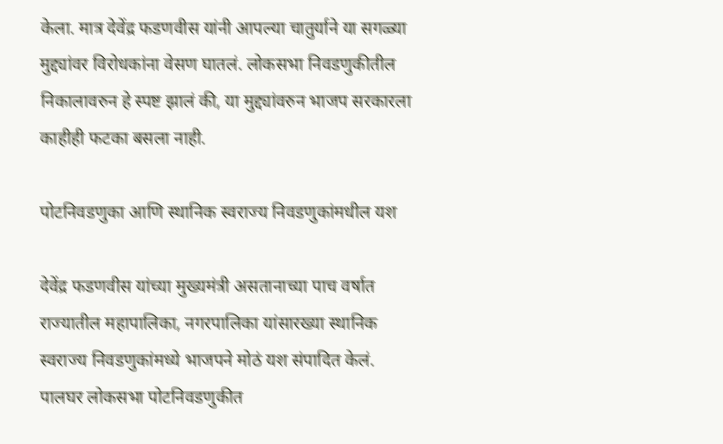केला. मात्र देवेंद्र फडणवीस यांनी आपल्या चातुर्याने या सगळ्या मुद्द्यांवर विरोधकांना वेसण घातलं. लोकसभा निवडणुकीतील निकालावरुन हे स्पष्ट झालं की, या मुद्द्यांवरुन भाजप सरकारला काहीही फटका बसला नाही.

पोटनिवडणुका आणि स्थानिक स्वराज्य निवडणुकांमधील यश

देवेंद्र फडणवीस यांच्या मुख्यमंत्री असतानाच्या पाच वर्षात राज्यातील महापालिका, नगरपालिका यांसारख्या स्थानिक स्वराज्य निवडणुकांमध्ये भाजपने मोठं यश संपादित केलं. पालघर लोकसभा पोटनिवडणुकीत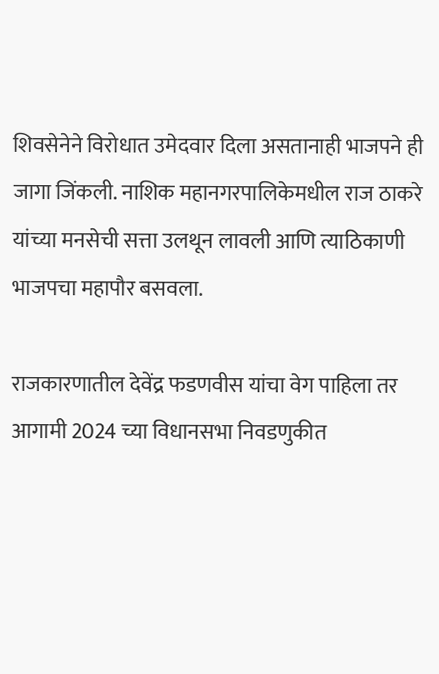शिवसेनेने विरोधात उमेदवार दिला असतानाही भाजपने ही जागा जिंकली. नाशिक महानगरपालिकेमधील राज ठाकरे यांच्या मनसेची सत्ता उलथून लावली आणि त्याठिकाणी भाजपचा महापौर बसवला.

राजकारणातील देवेंद्र फडणवीस यांचा वेग पाहिला तर आगामी 2024 च्या विधानसभा निवडणुकीत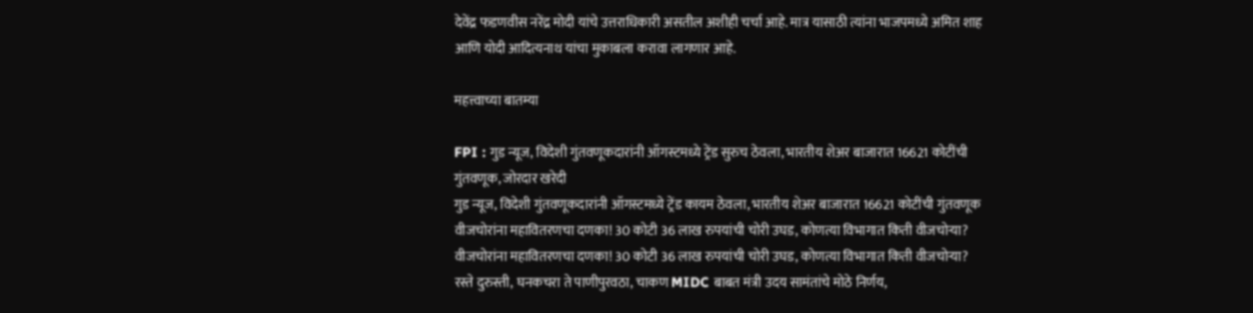देवेंद्र फडणवीस नरेंद्र मोदी यांचे उत्तराधिकारी असतील अशीही चर्चा आहे. मात्र यासाठी त्यांना भाजपमध्ये अमित शाह आणि योदी आदित्यनाथ यांचा मुकाबला करावा लागणार आहे.

महत्त्वाच्या बातम्या

FPI : गुड न्यूज, विदेशी गुंतवणूकदारांनी ऑगस्टमध्ये ट्रेंड सुरुच ठेवला, भारतीय शेअर बाजारात 16621 कोटींची गुंतवणूक, जोरदार खरेदी
गुड न्यूज, विदेशी गुंतवणूकदारांनी ऑगस्टमध्ये ट्रेंड कायम ठेवला, भारतीय शेअर बाजारात 16621 कोटींची गुंतवणूक
वीजचोरांना महावितरणचा दणका! 30 कोटी 36 लाख रुपयांची चोरी उघड, कोणत्या विभागात किती वीजचोऱ्या?
वीजचोरांना महावितरणचा दणका! 30 कोटी 36 लाख रुपयांची चोरी उघड, कोणत्या विभागात किती वीजचोऱ्या?
रस्ते दुरुस्ती, घनकचरा ते पाणीपुरवठा, चाकण MIDC बाबत मंत्री उदय सामंतांचे मोठे निर्णय,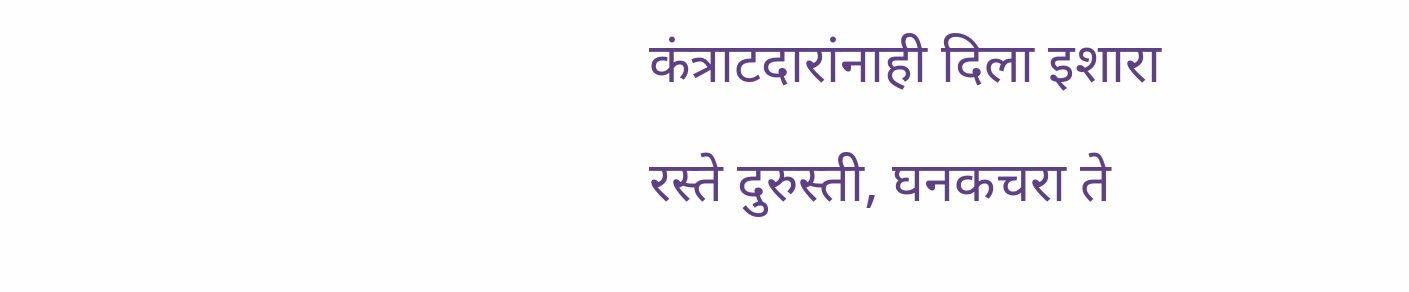कंत्राटदारांनाही दिला इशारा
रस्ते दुरुस्ती, घनकचरा ते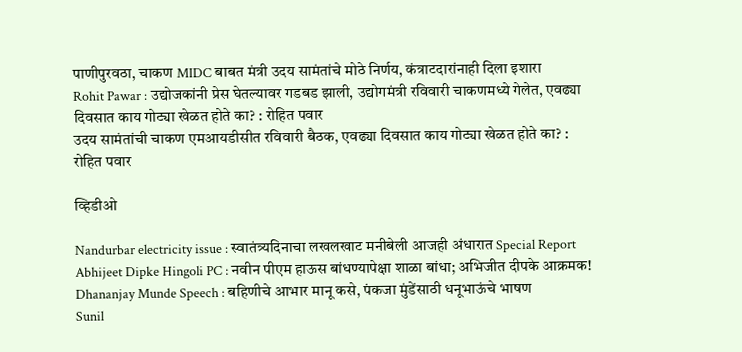पाणीपुरवठा, चाकण MIDC बाबत मंत्री उदय सामंतांचे मोठे निर्णय, कंत्राटदारांनाही दिला इशारा
Rohit Pawar : उद्योजकांनी प्रेस घेतल्यावर गडबड झाली, उद्योगमंत्री रविवारी चाकणमध्ये गेलेत, एवढ्या दिवसात काय गोट्या खेळत होते का? : रोहित पवार
उदय सामंतांची चाकण एमआयडीसीत रविवारी बैठक, एवढ्या दिवसात काय गोट्या खेळत होते का? : रोहित पवार

व्हिडीओ

Nandurbar electricity issue : स्वातंत्र्यदिनाचा लखलखाट मनीबेली आजही अंधारात Special Report
Abhijeet Dipke Hingoli PC : नवीन पीएम हाऊस बांधण्यापेक्षा शाळा बांधा; अभिजीत दीपके आक्रमक!
Dhananjay Munde Speech : बहिणीचे आभार मानू कसे, पंकजा मुंडेंसाठी धनूभाऊंचे भाषण
Sunil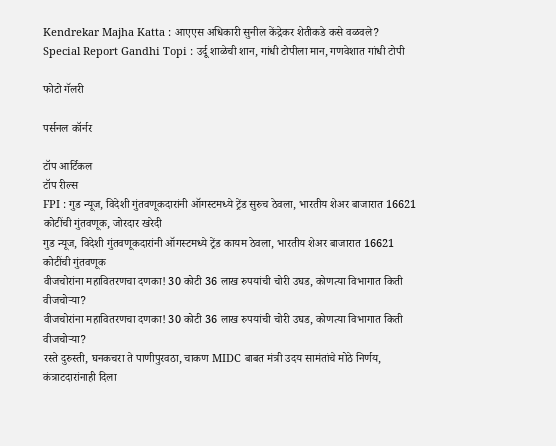Kendrekar Majha Katta : आएएस अधिकारी सुनील केंद्रेकर शेतीकडे कसे वळवले?
Special Report Gandhi Topi : उर्दू शाळेची शान, गांधी टोपीला मान, गणवेशात गांधी टोपी

फोटो गॅलरी

पर्सनल कॉर्नर

टॉप आर्टिकल
टॉप रील्स
FPI : गुड न्यूज, विदेशी गुंतवणूकदारांनी ऑगस्टमध्ये ट्रेंड सुरुच ठेवला, भारतीय शेअर बाजारात 16621 कोटींची गुंतवणूक, जोरदार खरेदी
गुड न्यूज, विदेशी गुंतवणूकदारांनी ऑगस्टमध्ये ट्रेंड कायम ठेवला, भारतीय शेअर बाजारात 16621 कोटींची गुंतवणूक
वीजचोरांना महावितरणचा दणका! 30 कोटी 36 लाख रुपयांची चोरी उघड, कोणत्या विभागात किती वीजचोऱ्या?
वीजचोरांना महावितरणचा दणका! 30 कोटी 36 लाख रुपयांची चोरी उघड, कोणत्या विभागात किती वीजचोऱ्या?
रस्ते दुरुस्ती, घनकचरा ते पाणीपुरवठा, चाकण MIDC बाबत मंत्री उदय सामंतांचे मोठे निर्णय, कंत्राटदारांनाही दिला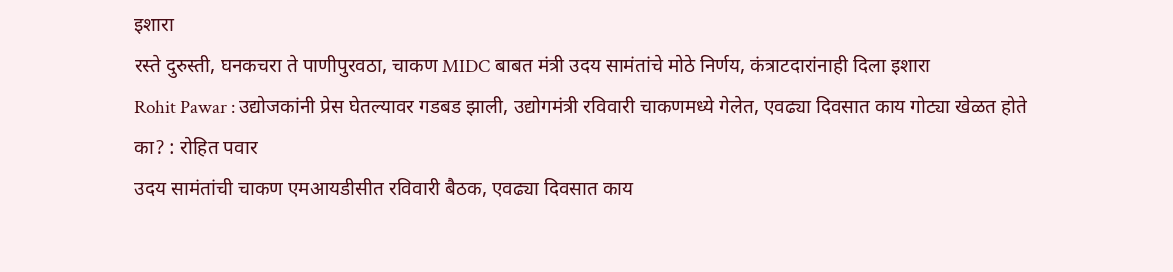इशारा
रस्ते दुरुस्ती, घनकचरा ते पाणीपुरवठा, चाकण MIDC बाबत मंत्री उदय सामंतांचे मोठे निर्णय, कंत्राटदारांनाही दिला इशारा
Rohit Pawar : उद्योजकांनी प्रेस घेतल्यावर गडबड झाली, उद्योगमंत्री रविवारी चाकणमध्ये गेलेत, एवढ्या दिवसात काय गोट्या खेळत होते का? : रोहित पवार
उदय सामंतांची चाकण एमआयडीसीत रविवारी बैठक, एवढ्या दिवसात काय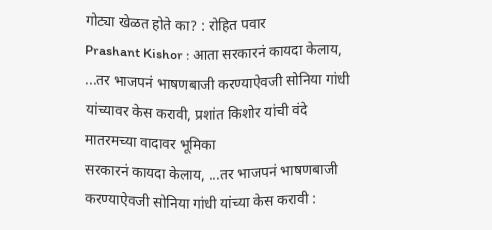गोट्या खेळत होते का? : रोहित पवार
Prashant Kishor : आता सरकारनं कायदा केलाय, ...तर भाजपनं भाषणबाजी करण्याऐवजी सोनिया गांधी यांच्यावर केस करावी, प्रशांत किशोर यांची वंदे मातरमच्या वादावर भूमिका
सरकारनं कायदा केलाय, ...तर भाजपनं भाषणबाजी करण्याऐवजी सोनिया गांधी यांच्या केस करावी :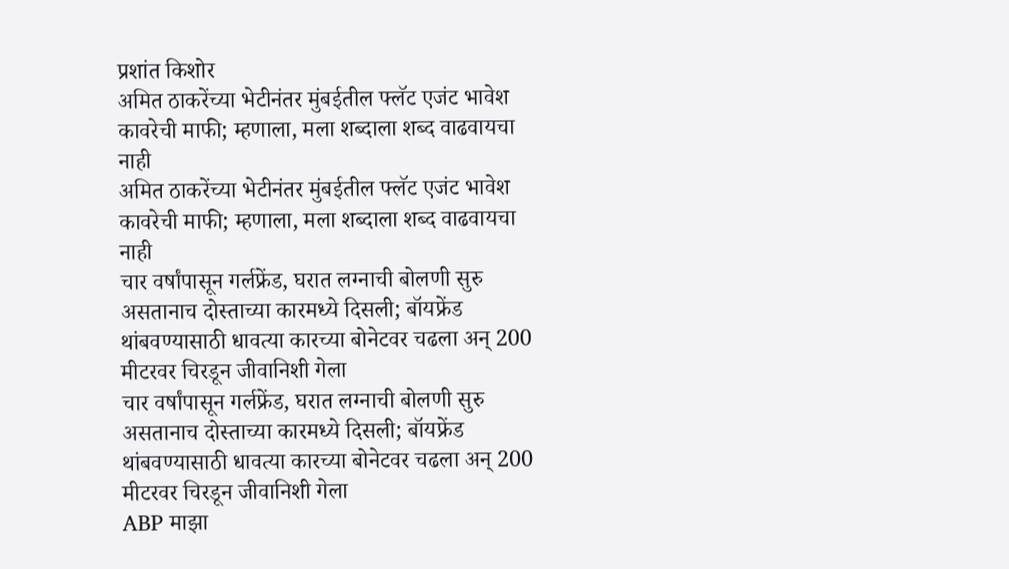प्रशांत किशोर
अमित ठाकरेंच्या भेटीनंतर मुंबईतील फ्लॅट एजंट भावेश कावरेची माफी; म्हणाला, मला शब्दाला शब्द वाढवायचा नाही
अमित ठाकरेंच्या भेटीनंतर मुंबईतील फ्लॅट एजंट भावेश कावरेची माफी; म्हणाला, मला शब्दाला शब्द वाढवायचा नाही
चार वर्षांपासून गर्लफ्रेंड, घरात लग्नाची बोलणी सुरु असतानाच दोस्ताच्या कारमध्ये दिसली; बॉयफ्रेंड थांबवण्यासाठी धावत्या कारच्या बोनेटवर चढला अन् 200 मीटरवर चिरडून जीवानिशी गेला
चार वर्षांपासून गर्लफ्रेंड, घरात लग्नाची बोलणी सुरु असतानाच दोस्ताच्या कारमध्ये दिसली; बॉयफ्रेंड थांबवण्यासाठी धावत्या कारच्या बोनेटवर चढला अन् 200 मीटरवर चिरडून जीवानिशी गेला
ABP माझा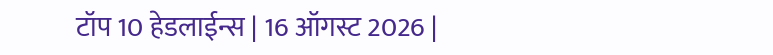टॉप 10 हेडलाईन्स | 16 ऑगस्ट 2026 |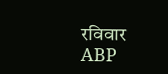रविवार
ABP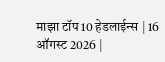माझा टॉप 10 हेडलाईन्स | 16 ऑगस्ट 2026 |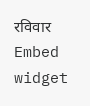रविवार
Embed widget